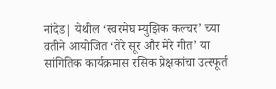नांदेड| येथील ‘स्वरमेघ म्युझिक कल्चर’ च्या वतीने आयोजित ‘तेरे सूर और मेरे गीत’ या सांगितिक कार्यक्रमास रसिक प्रेक्षकांचा उत्स्फूर्त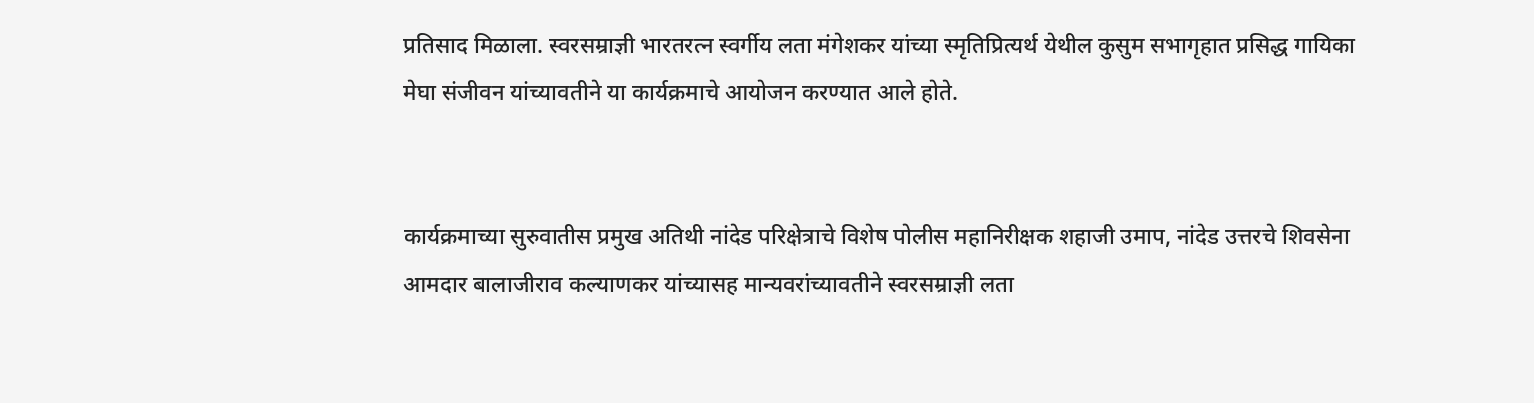प्रतिसाद मिळाला. स्वरसम्राज्ञी भारतरत्न स्वर्गीय लता मंगेशकर यांच्या स्मृतिप्रित्यर्थ येथील कुसुम सभागृहात प्रसिद्ध गायिका मेघा संजीवन यांच्यावतीने या कार्यक्रमाचे आयोजन करण्यात आले होते.


कार्यक्रमाच्या सुरुवातीस प्रमुख अतिथी नांदेड परिक्षेत्राचे विशेष पोलीस महानिरीक्षक शहाजी उमाप, नांदेड उत्तरचे शिवसेना आमदार बालाजीराव कल्याणकर यांच्यासह मान्यवरांच्यावतीने स्वरसम्राज्ञी लता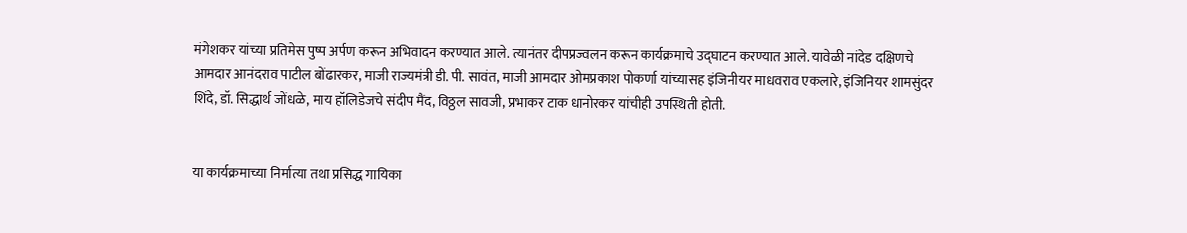मंगेशकर यांच्या प्रतिमेस पुष्प अर्पण करून अभिवादन करण्यात आले. त्यानंतर दीपप्रज्वलन करून कार्यक्रमाचे उद्घाटन करण्यात आले. यावेळी नांदेड दक्षिणचे आमदार आनंदराव पाटील बोंढारकर, माजी राज्यमंत्री डी. पी. सावंत, माजी आमदार ओमप्रकाश पोकर्णा यांच्यासह इंजिनीयर माधवराव एकलारे, इंजिनियर शामसुंदर शिंदे, डॉ. सिद्धार्थ जोंधळे, माय हॉलिडेजचे संदीप मैंद, विठ्ठल सावजी, प्रभाकर टाक धानोरकर यांचीही उपस्थिती होती.


या कार्यक्रमाच्या निर्मात्या तथा प्रसिद्ध गायिका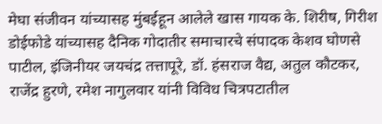मेघा संजीवन यांच्यासह मुंबईहून आलेले खास गायक के. शिरीष, गिरीश डोईफोडे यांच्यासह दैनिक गोदातीर समाचारचे संपादक केशव घोणसे पाटील, इंजिनीयर जयचंद्र तत्तापूरे, डॉ. हंसराज वैद्य, अतुल कौटकर, राजेंद्र हुरणे, रमेश नागुलवार यांनी विविध चित्रपटातील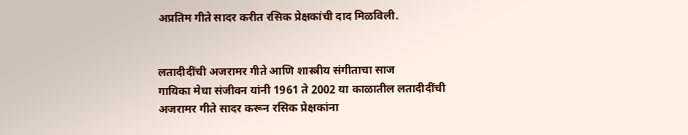अप्रतिम गीते सादर करीत रसिक प्रेक्षकांची दाद मिळविली.


लतादीदींची अजरामर गीते आणि शास्त्रीय संगीताचा साज
गायिका मेघा संजीवन यांनी 1961 ते 2002 या काळातील लतादीदींची अजरामर गीते सादर करून रसिक प्रेक्षकांना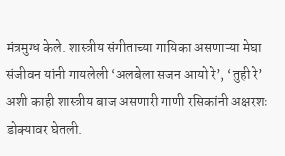मंत्रमुग्ध केले. शास्त्रीय संगीताच्या गायिका असणाऱ्या मेघा संजीवन यांनी गायलेली ‘अलबेला सजन आयो रे’, ‘तुही रे’ अशी काही शास्त्रीय बाज असणारी गाणी रसिकांनी अक्षरशः डोक्यावर घेतली.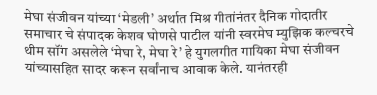मेघा संजीवन यांच्या ‘मेडली’ अर्थात मिश्र गीतांनंतर दैनिक गोदातीर समाचार चे संपादक केशव घोणसे पाटील यांनी स्वरमेघ म्युझिक कल्चरचे थीम सॉंग असलेले ‘मेघा रे, मेघा रे’ हे युगलगीत गायिका मेघा संजीवन यांच्यासहित सादर करून सर्वांनाच आवाक केले. यानंतरही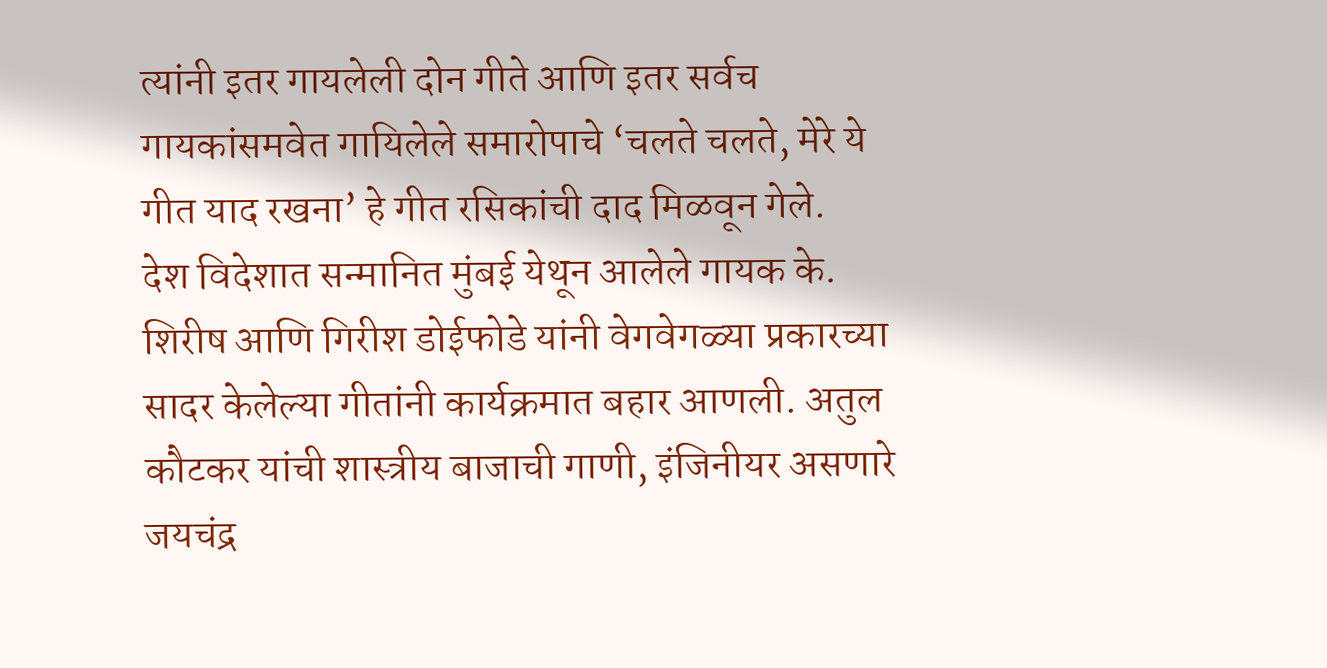त्यांनी इतर गायलेली दोन गीते आणि इतर सर्वच गायकांसमवेत गायिलेले समारोपाचे ‘चलते चलते, मेरे ये गीत याद रखना’ हे गीत रसिकांची दाद मिळवून गेले.
देश विदेशात सन्मानित मुंबई येथून आलेले गायक के. शिरीष आणि गिरीश डोईफोडे यांनी वेगवेगळ्या प्रकारच्या सादर केलेल्या गीतांनी कार्यक्रमात बहार आणली. अतुल कौटकर यांची शास्त्रीय बाजाची गाणी, इंजिनीयर असणारे जयचंद्र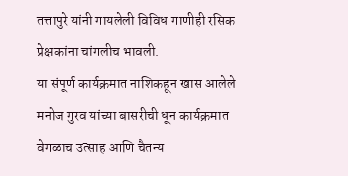तत्तापुरे यांनी गायलेली विविध गाणीही रसिक प्रेक्षकांना चांगलीच भावली.
या संपूर्ण कार्यक्रमात नाशिकहून खास आलेले मनोज गुरव यांच्या बासरीची धून कार्यक्रमात वेगळाच उत्साह आणि चैतन्य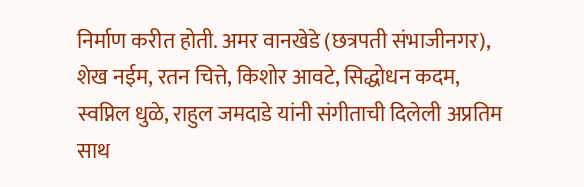निर्माण करीत होती. अमर वानखेडे (छत्रपती संभाजीनगर), शेख नईम, रतन चित्ते, किशोर आवटे, सिद्धोधन कदम, स्वप्निल धुळे, राहुल जमदाडे यांनी संगीताची दिलेली अप्रतिम साथ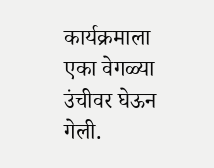कार्यक्रमाला एका वेगळ्या उंचीवर घेऊन गेली.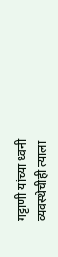गट्टाणी यांच्या ध्वनी व्यवस्थेचीही त्याला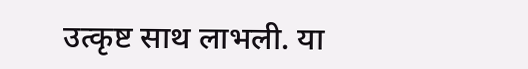उत्कृष्ट साथ लाभली. या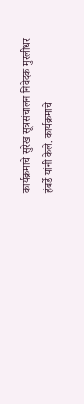कार्यक्रमाचे सुरेख सूत्रसंचालन निवेदक मुरलीधर हंबर्डे यांनी केले. कार्यक्रमाचे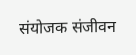संयोजक संजीवन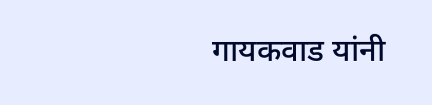गायकवाड यांनी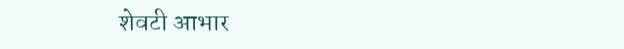शेवटी आभार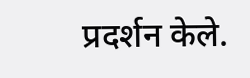प्रदर्शन केले.